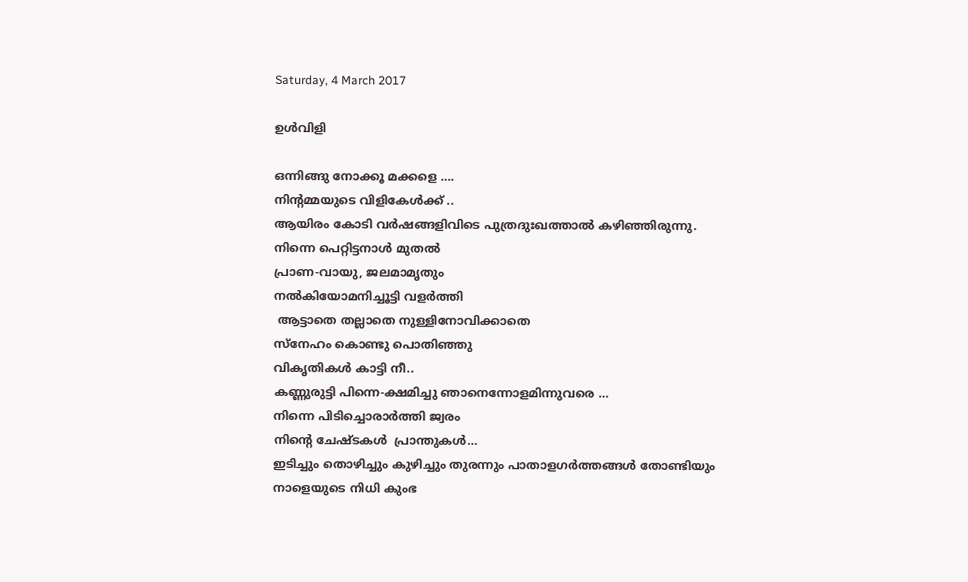Saturday, 4 March 2017

ഉൾവിളി

ഒന്നിങ്ങു നോക്കൂ മക്കളെ ….
നിന്റമ്മയുടെ വിളികേൾക്ക്‌ ..
ആയിരം കോടി വർഷങ്ങളിവിടെ പുത്രദുഃഖത്താൽ കഴിഞ്ഞിരുന്നു.
നിന്നെ പെറ്റിട്ടനാൾ മുതൽ
പ്രാണ-വായു, ജലമാമൃതും
നൽകിയോമനിച്ചൂട്ടി വളർത്തി
 ആട്ടാതെ തല്ലാതെ നുള്ളിനോവിക്കാതെ
സ്നേഹം കൊണ്ടു പൊതിഞ്ഞു
വികൃതികൾ കാട്ടി നീ..
കണ്ണുരുട്ടി പിന്നെ-ക്ഷമിച്ചു ഞാനെന്നോളമിന്നുവരെ …
നിന്നെ പിടിച്ചൊരാർത്തി ജ്വരം
നിന്റെ ചേഷ്ടകൾ  പ്രാന്തുകൾ…
ഇടിച്ചും തൊഴിച്ചും കുഴിച്ചും തുരന്നും പാതാളഗർത്തങ്ങൾ തോണ്ടിയും
നാളെയുടെ നിധി കുംഭ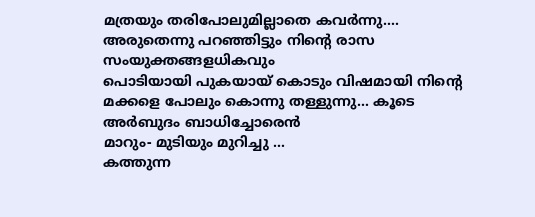മത്രയും തരിപോലുമില്ലാതെ കവർന്നു….
അരുതെന്നു പറഞ്ഞിട്ടും നിന്റെ രാസ സംയുക്തങ്ങളധികവും
പൊടിയായി പുകയായ് കൊടും വിഷമായി നിന്റെ മക്കളെ പോലും കൊന്നു തള്ളുന്നു… കൂടെ
അർബുദം ബാധിച്ചോരെൻ
മാറും- മുടിയും മുറിച്ചു …
കത്തുന്ന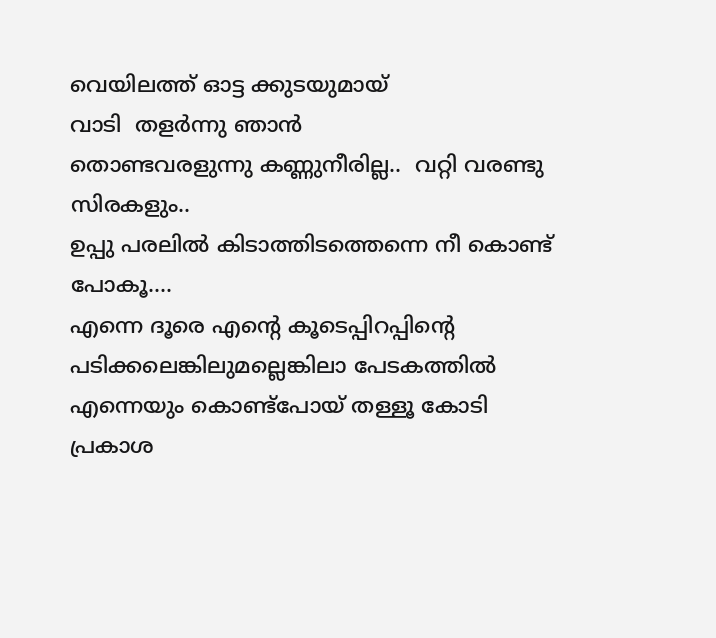വെയിലത്ത് ഓട്ട ക്കുടയുമായ്
വാടി  തളർന്നു ഞാൻ
തൊണ്ടവരളുന്നു കണ്ണുനീരില്ല..  വറ്റി വരണ്ടു  സിരകളും..
ഉപ്പു പരലിൽ കിടാത്തിടത്തെന്നെ നീ കൊണ്ട് പോകൂ….
എന്നെ ദൂരെ എന്റെ കൂടെപ്പിറപ്പിന്റെ പടിക്കലെങ്കിലുമല്ലെങ്കിലാ പേടകത്തിൽ എന്നെയും കൊണ്ട്പോയ് തള്ളൂ കോടി
പ്രകാശ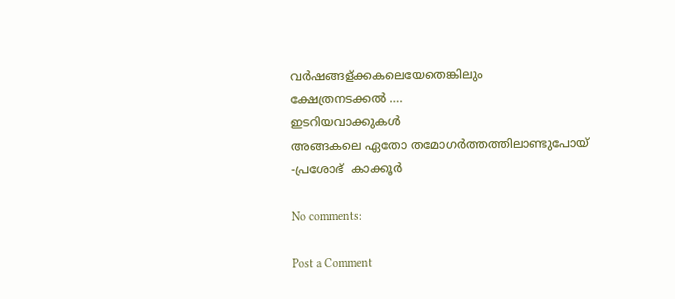വർഷങ്ങള്ക്കകലെയേതെങ്കിലും
ക്ഷേത്രനടക്കൽ ….
ഇടറിയവാക്കുകൾ
അങ്ങകലെ ഏതോ തമോഗർത്തത്തിലാണ്ടുപോയ്
-പ്രശോഭ്  കാക്കൂർ

No comments:

Post a Comment